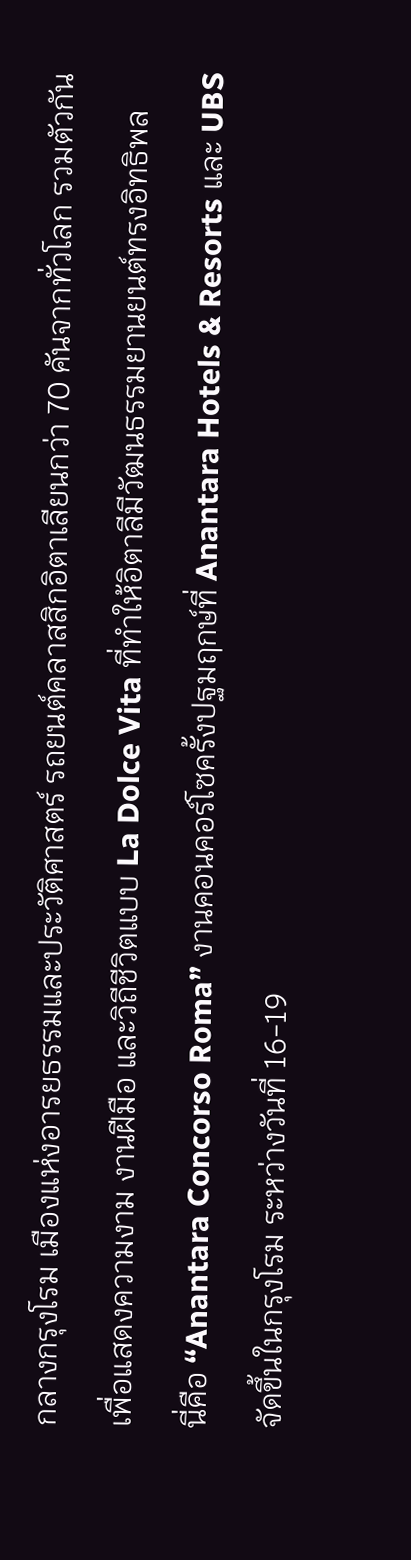กลางกรุงโรม เมืองแห่งอารยธรรมและประวัติศาสตร์ รถยนต์คลาสสิกอิตาเลียนกว่า 70 คันจากทั่วโลก รวมตัวกันเพื่อแสดงความงาม งานฝีมือ และวิถีชีวิตแบบ La Dolce Vita ที่ทำให้อิตาลีมีวัฒนธรรมยานยนต์ทรงอิทธิพล
นี่คือ “Anantara Concorso Roma” งานคอนคอร์โซครั้งปฐมฤกษ์ที่ Anantara Hotels & Resorts และ UBS จัดขึ้นในกรุงโรม ระหว่างวันที่ 16-19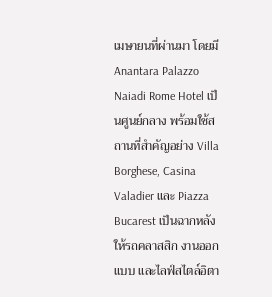เมษายนที่ผ่านมา โดยมี Anantara Palazzo Naiadi Rome Hotel เป็นศูนย์กลาง พร้อมใช้สถานที่สำคัญอย่าง Villa Borghese, Casina Valadier และ Piazza Bucarest เป็นฉากหลังให้รถคลาสสิก งานออกแบบ และไลฟ์สไตล์อิตา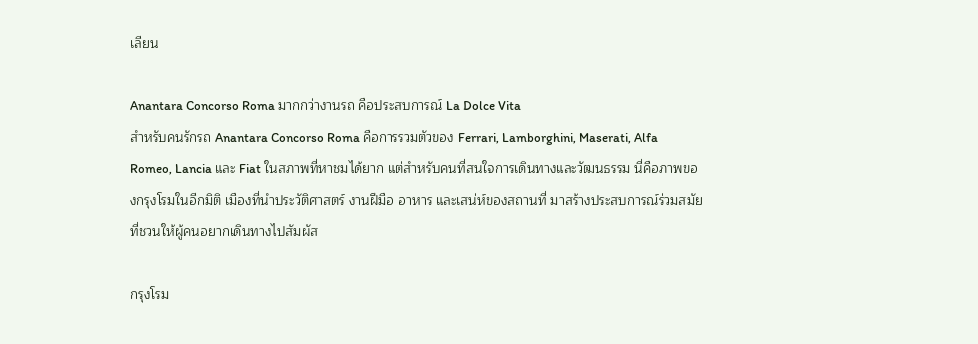เลียน

Anantara Concorso Roma มากกว่างานรถ คือประสบการณ์ La Dolce Vita
สำหรับคนรักรถ Anantara Concorso Roma คือการรวมตัวของ Ferrari, Lamborghini, Maserati, Alfa Romeo, Lancia และ Fiat ในสภาพที่หาชมได้ยาก แต่สำหรับคนที่สนใจการเดินทางและวัฒนธรรม นี่คือภาพของกรุงโรมในอีกมิติ เมืองที่นำประวัติศาสตร์ งานฝีมือ อาหาร และเสน่ห์ของสถานที่ มาสร้างประสบการณ์ร่วมสมัยที่ชวนให้ผู้คนอยากเดินทางไปสัมผัส

กรุงโรม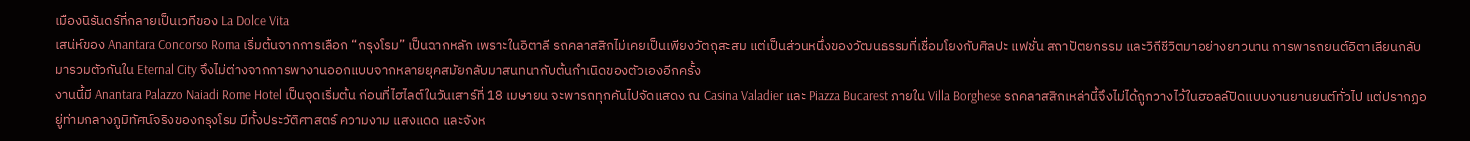เมืองนิรันดร์ที่กลายเป็นเวทีของ La Dolce Vita
เสน่ห์ของ Anantara Concorso Roma เริ่มต้นจากการเลือก “กรุงโรม” เป็นฉากหลัก เพราะในอิตาลี รถคลาสสิกไม่เคยเป็นเพียงวัตถุสะสม แต่เป็นส่วนหนึ่งของวัฒนธรรมที่เชื่อมโยงกับศิลปะ แฟชั่น สถาปัตยกรรม และวิถีชีวิตมาอย่างยาวนาน การพารถยนต์อิตาเลียนกลับมารวมตัวกันใน Eternal City จึงไม่ต่างจากการพางานออกแบบจากหลายยุคสมัยกลับมาสนทนากับต้นกำเนิดของตัวเองอีกครั้ง
งานนี้มี Anantara Palazzo Naiadi Rome Hotel เป็นจุดเริ่มต้น ก่อนที่ไฮไลต์ในวันเสาร์ที่ 18 เมษายน จะพารถทุกคันไปจัดแสดง ณ Casina Valadier และ Piazza Bucarest ภายใน Villa Borghese รถคลาสสิกเหล่านี้จึงไม่ได้ถูกวางไว้ในฮอลล์ปิดแบบงานยานยนต์ทั่วไป แต่ปรากฏอยู่ท่ามกลางภูมิทัศน์จริงของกรุงโรม มีทั้งประวัติศาสตร์ ความงาม แสงแดด และจังห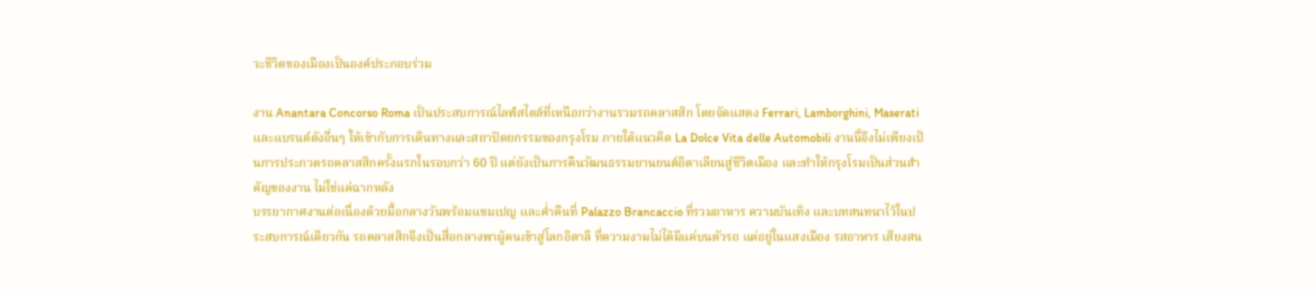วะชีวิตของเมืองเป็นองค์ประกอบร่วม

งาน Anantara Concorso Roma เป็นประสบการณ์ไลฟ์สไตล์ที่เหนือกว่างานรวมรถคลาสสิก โดยจัดแสดง Ferrari, Lamborghini, Maserati และแบรนด์ดังอื่นๆ ให้เข้ากับการเดินทางและสถาปัตยกรรมของกรุงโรม ภายใต้แนวคิด La Dolce Vita delle Automobili งานนี้จึงไม่เพียงเป็นการประกวดรถคลาสสิกครั้งแรกในรอบกว่า 60 ปี แต่ยังเป็นการคืนวัฒนธรรมยานยนต์อิตาเลียนสู่ชีวิตเมือง และทำให้กรุงโรมเป็นส่วนสำคัญของงาน ไม่ใช่แค่ฉากหลัง
บรรยากาศงานต่อเนื่องด้วยมื้อกลางวันพร้อมแชมเปญ และค่ำคืนที่ Palazzo Brancaccio ที่รวมอาหาร ความบันเทิง และบทสนทนาไว้ในประสบการณ์เดียวกัน รถคลาสสิกจึงเป็นสื่อกลางพาผู้คนเข้าสู่โลกอิตาลี ที่ความงามไม่ได้มีแค่บนตัวรถ แต่อยู่ในแสงเมือง รสอาหาร เสียงสน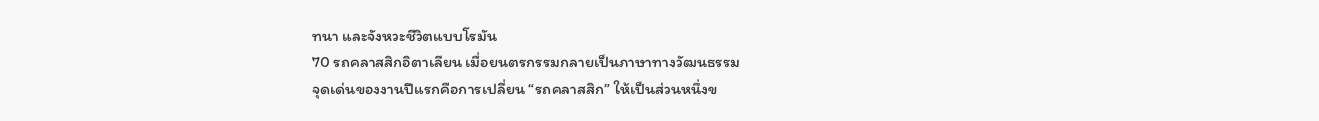ทนา และจังหวะชีวิตแบบโรมัน
70 รถคลาสสิกอิตาเลียน เมื่อยนตรกรรมกลายเป็นภาษาทางวัฒนธรรม
จุดเด่นของงานปีแรกคือการเปลี่ยน “รถคลาสสิก” ให้เป็นส่วนหนึ่งข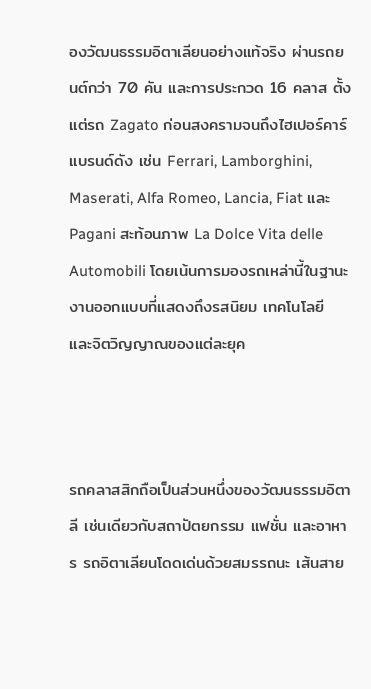องวัฒนธรรมอิตาเลียนอย่างแท้จริง ผ่านรถยนต์กว่า 70 คัน และการประกวด 16 คลาส ตั้งแต่รถ Zagato ก่อนสงครามจนถึงไฮเปอร์คาร์ แบรนด์ดัง เช่น Ferrari, Lamborghini, Maserati, Alfa Romeo, Lancia, Fiat และ Pagani สะท้อนภาพ La Dolce Vita delle Automobili โดยเน้นการมองรถเหล่านี้ในฐานะงานออกแบบที่แสดงถึงรสนิยม เทคโนโลยี และจิตวิญญาณของแต่ละยุค



รถคลาสสิกถือเป็นส่วนหนึ่งของวัฒนธรรมอิตาลี เช่นเดียวกับสถาปัตยกรรม แฟชั่น และอาหาร รถอิตาเลียนโดดเด่นด้วยสมรรถนะ เส้นสาย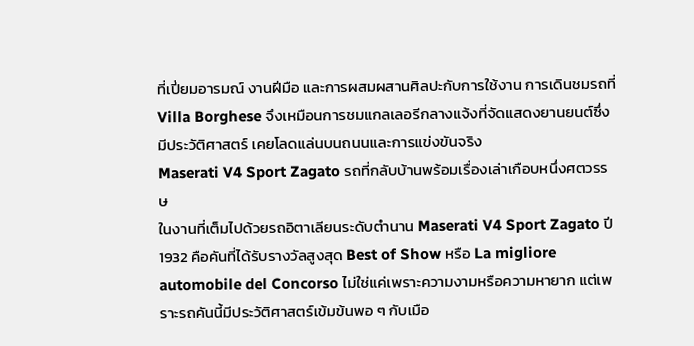ที่เปี่ยมอารมณ์ งานฝีมือ และการผสมผสานศิลปะกับการใช้งาน การเดินชมรถที่ Villa Borghese จึงเหมือนการชมแกลเลอรีกลางแจ้งที่จัดแสดงยานยนต์ซึ่งมีประวัติศาสตร์ เคยโลดแล่นบนถนนและการแข่งขันจริง
Maserati V4 Sport Zagato รถที่กลับบ้านพร้อมเรื่องเล่าเกือบหนึ่งศตวรรษ
ในงานที่เต็มไปด้วยรถอิตาเลียนระดับตำนาน Maserati V4 Sport Zagato ปี 1932 คือคันที่ได้รับรางวัลสูงสุด Best of Show หรือ La migliore automobile del Concorso ไม่ใช่แค่เพราะความงามหรือความหายาก แต่เพราะรถคันนี้มีประวัติศาสตร์เข้มข้นพอ ๆ กับเมือ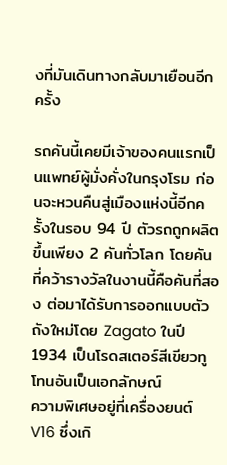งที่มันเดินทางกลับมาเยือนอีกครั้ง

รถคันนี้เคยมีเจ้าของคนแรกเป็นแพทย์ผู้มั่งคั่งในกรุงโรม ก่อนจะหวนคืนสู่เมืองแห่งนี้อีกครั้งในรอบ 94 ปี ตัวรถถูกผลิตขึ้นเพียง 2 คันทั่วโลก โดยคันที่คว้ารางวัลในงานนี้คือคันที่สอง ต่อมาได้รับการออกแบบตัวถังใหม่โดย Zagato ในปี 1934 เป็นโรดสเตอร์สีเขียวทูโทนอันเป็นเอกลักษณ์
ความพิเศษอยู่ที่เครื่องยนต์ V16 ซึ่งเกิ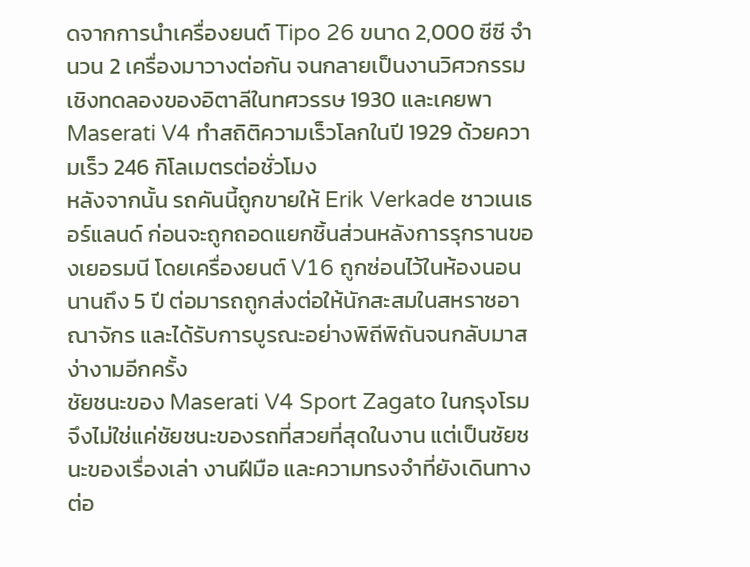ดจากการนำเครื่องยนต์ Tipo 26 ขนาด 2,000 ซีซี จำนวน 2 เครื่องมาวางต่อกัน จนกลายเป็นงานวิศวกรรมเชิงทดลองของอิตาลีในทศวรรษ 1930 และเคยพา Maserati V4 ทำสถิติความเร็วโลกในปี 1929 ด้วยความเร็ว 246 กิโลเมตรต่อชั่วโมง
หลังจากนั้น รถคันนี้ถูกขายให้ Erik Verkade ชาวเนเธอร์แลนด์ ก่อนจะถูกถอดแยกชิ้นส่วนหลังการรุกรานของเยอรมนี โดยเครื่องยนต์ V16 ถูกซ่อนไว้ในห้องนอนนานถึง 5 ปี ต่อมารถถูกส่งต่อให้นักสะสมในสหราชอาณาจักร และได้รับการบูรณะอย่างพิถีพิถันจนกลับมาสง่างามอีกครั้ง
ชัยชนะของ Maserati V4 Sport Zagato ในกรุงโรมจึงไม่ใช่แค่ชัยชนะของรถที่สวยที่สุดในงาน แต่เป็นชัยชนะของเรื่องเล่า งานฝีมือ และความทรงจำที่ยังเดินทางต่อ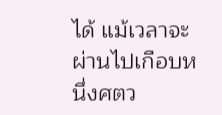ได้ แม้เวลาจะผ่านไปเกือบหนึ่งศตว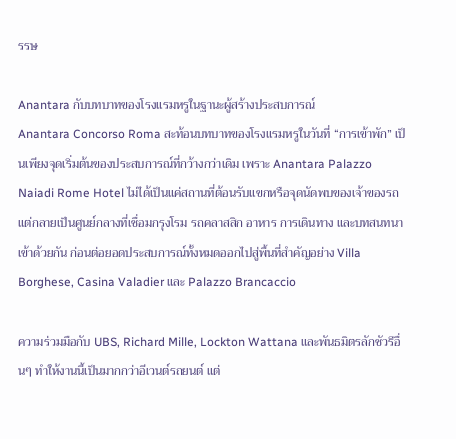รรษ

Anantara กับบทบาทของโรงแรมหรูในฐานะผู้สร้างประสบการณ์
Anantara Concorso Roma สะท้อนบทบาทของโรงแรมหรูในวันที่ “การเข้าพัก” เป็นเพียงจุดเริ่มต้นของประสบการณ์ที่กว้างกว่าเดิม เพราะ Anantara Palazzo Naiadi Rome Hotel ไม่ได้เป็นแค่สถานที่ต้อนรับแขกหรือจุดนัดพบของเจ้าของรถ แต่กลายเป็นศูนย์กลางที่เชื่อมกรุงโรม รถคลาสสิก อาหาร การเดินทาง และบทสนทนาเข้าด้วยกัน ก่อนต่อยอดประสบการณ์ทั้งหมดออกไปสู่พื้นที่สำคัญอย่าง Villa Borghese, Casina Valadier และ Palazzo Brancaccio

ความร่วมมือกับ UBS, Richard Mille, Lockton Wattana และพันธมิตรลักชัวรีอื่นๆ ทำให้งานนี้เป็นมากกว่าอีเวนต์รถยนต์ แต่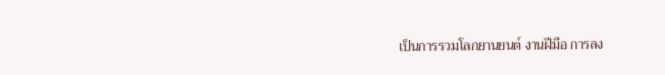เป็นการรวมโลกยานยนต์ งานฝีมือ การลง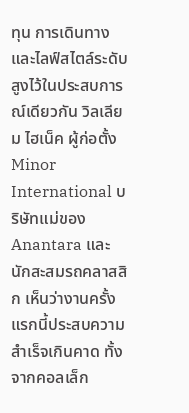ทุน การเดินทาง และไลฟ์สไตล์ระดับสูงไว้ในประสบการณ์เดียวกัน วิลเลียม ไฮเน็ค ผู้ก่อตั้ง Minor International บริษัทแม่ของ Anantara และนักสะสมรถคลาสสิก เห็นว่างานครั้งแรกนี้ประสบความสำเร็จเกินคาด ทั้งจากคอลเล็ก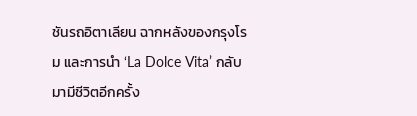ชันรถอิตาเลียน ฉากหลังของกรุงโรม และการนำ ‘La Dolce Vita’ กลับมามีชีวิตอีกครั้ง